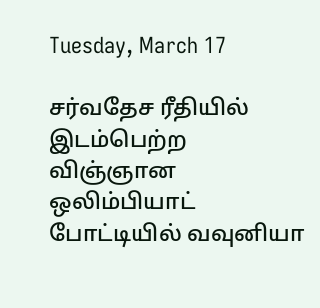Tuesday, March 17

சர்வதேச ரீதியில் இடம்பெற்ற விஞ்ஞான ஒலிம்பியாட் போட்டியில் வவுனியா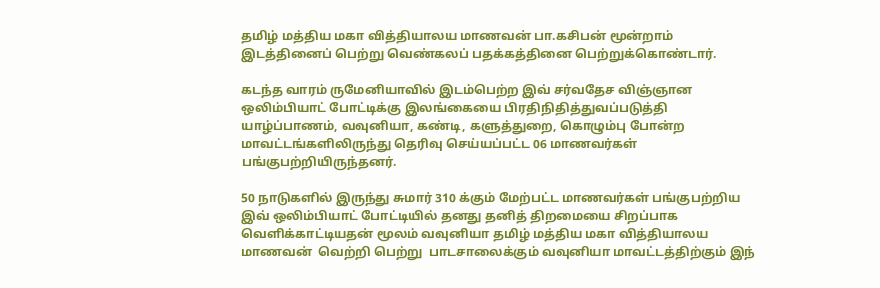தமிழ் மத்திய மகா வித்தியாலய மாணவன் பா.கசிபன் மூன்றாம் இடத்தினைப் பெற்று வெண்கலப் பதக்கத்தினை பெற்றுக்கொண்டார்.

கடந்த வாரம் ருமேனியாவில் இடம்பெற்ற இவ் சர்வதேச விஞ்ஞான ஒலிம்பியாட் போட்டிக்கு இலங்கையை பிரதிநிதித்துவப்படுத்தி யாழ்ப்பாணம், வவுனியா, கண்டி, களுத்துறை, கொழும்பு போன்ற  மாவட்டங்களிலிருந்து தெரிவு செய்யப்பட்ட 06 மாணவர்கள் பங்குபற்றியிருந்தனர்.

50 நாடுகளில் இருந்து சுமார் 310 க்கும் மேற்பட்ட மாணவர்கள் பங்குபற்றிய இவ் ஒலிம்பியாட் போட்டியில் தனது தனித் திறமையை சிறப்பாக வெளிக்காட்டியதன் மூலம் வவுனியா தமிழ் மத்திய மகா வித்தியாலய மாணவன்  வெற்றி பெற்று  பாடசாலைக்கும் வவுனியா மாவட்டத்திற்கும் இந்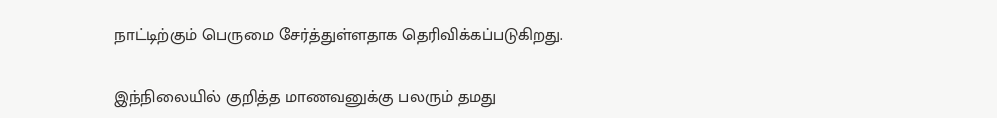நாட்டிற்கும் பெருமை சேர்த்துள்ளதாக தெரிவிக்கப்படுகிறது.

இந்நிலையில் குறித்த மாணவனுக்கு பலரும் தமது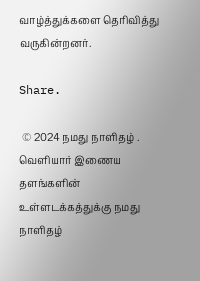வாழ்த்துக்களை தெரிவித்து வருகின்றனர்.

Share.

 © 2024 நமது நாளிதழ் . வெளியார் இணைய தளங்களின் உள்ளடக்கத்துக்கு நமது நாளிதழ்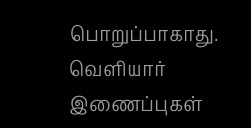பொறுப்பாகாது. வெளியார் இணைப்புகள்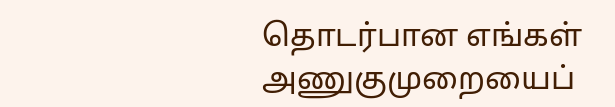தொடர்பான எங்கள் அணுகுமுறையைப்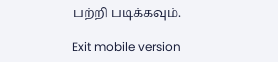பற்றி படிக்கவும்.

Exit mobile version